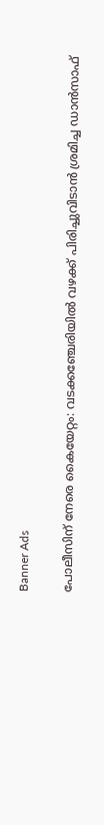Banner Ads

പോലീസിന് നേരെ കൈയേറ്റം: വടക്കഞ്ചേരിയിൽ വഴക്ക് പിരിച്ചുവിടാൻ ശ്രമിച്ച ഡാൻസാഫ്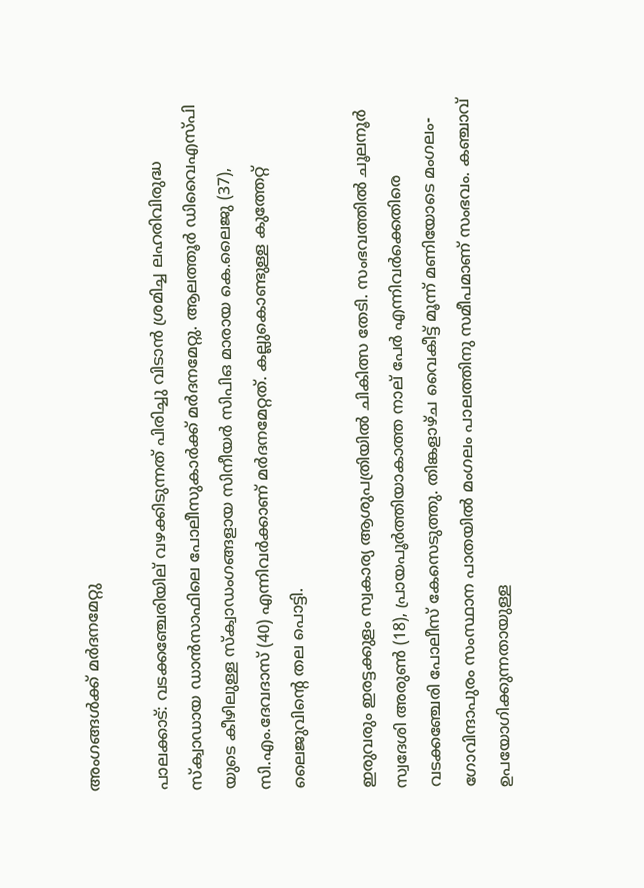അംഗങ്ങൾക്ക് മർദനമേറ്റു

പാലക്കാട്: വടക്കഞ്ചേരിയില് വഴക്കിടുന്നത് പിരിച്ചു വിടാൻ ശ്രമിച്ച ലഹരിവിരുദ്ധ സ്‌ക്വാഡായ ഡാൻസാഫിലെ പോലീസുകാർക്ക് മർദനമേറ്റു. ആലത്തൂർ ഡിവൈഎസ്പി യുടെ കീഴിലുള്ള സ്‌ക്വാഡംഗങ്ങളായ സിനീയർ സിപിഒ മാരായ കെ.ലൈജു (37), സി.എം.ദേവദാസ് (40) എന്നിവർക്കാണ് മർദനമേറ്റത്. കല്ലുകൊണ്ടുള്ള കുത്തേറ്റ് ലൈജുവിന്റെ തല പൊട്ടി.

ഇരുവരും ഇരട്ടക്കുളം സ്വകാര്യ ആശുപത്രിയിൽ ചികിത്സ തേടി. സംഭവത്തിൽ ചൂലനൂർ സ്വദേശി അരുൺ (18), പ്രായപൂർത്തിയാകാത്ത നാല് പേർ എന്നിവർക്കെതിരെ വടക്കഞ്ചേരി പോലീസ് കേസെടുത്തു. തിങ്കളാഴ്ച വൈകീട്ട് മൂന്ന് മണിയോടെ മംഗലം- ഗോവിന്ദാപുരം സംസ്ഥാന പാതയിൽ മംഗലം പാലത്തിനു സമീപമാണ് സംഭവം. കഞ്ചാവ് ഉപയോഗിക്കുന്നതായുള്ള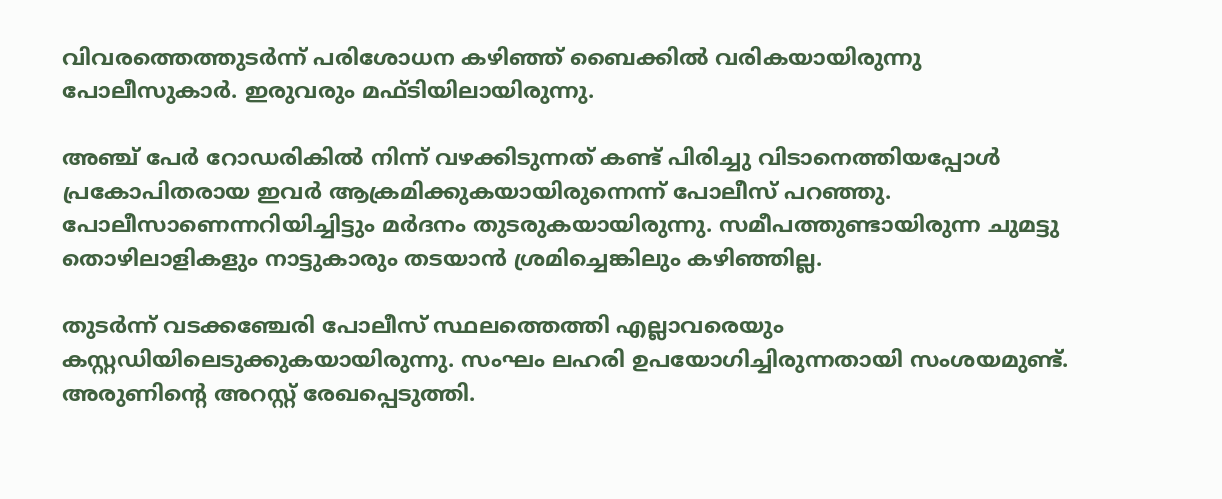വിവരത്തെത്തുടർന്ന് പരിശോധന കഴിഞ്ഞ് ബൈക്കിൽ വരികയായിരുന്നു പോലീസുകാർ. ഇരുവരും മഫ്ടിയിലായിരുന്നു.

അഞ്ച് പേർ റോഡരികിൽ നിന്ന് വഴക്കിടുന്നത് കണ്ട് പിരിച്ചു വിടാനെത്തിയപ്പോൾ പ്രകോപിതരായ ഇവർ ആക്രമിക്കുകയായിരുന്നെന്ന് പോലീസ് പറഞ്ഞു. പോലീസാണെന്നറിയിച്ചിട്ടും മർദനം തുടരുകയായിരുന്നു. സമീപത്തുണ്ടായിരുന്ന ചുമട്ടു തൊഴിലാളികളും നാട്ടുകാരും തടയാൻ ശ്രമിച്ചെങ്കിലും കഴിഞ്ഞില്ല.

തുടർന്ന് വടക്കഞ്ചേരി പോലീസ് സ്ഥലത്തെത്തി എല്ലാവരെയും കസ്റ്റഡിയിലെടുക്കുകയായിരുന്നു. സംഘം ലഹരി ഉപയോഗിച്ചിരുന്നതായി സംശയമുണ്ട്. അരുണിന്റെ അറസ്റ്റ് രേഖപ്പെടുത്തി.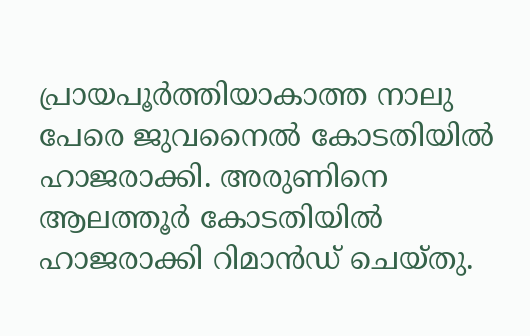പ്രായപൂർത്തിയാകാത്ത നാലു പേരെ ജുവനൈൽ കോടതിയിൽ ഹാജരാക്കി. അരുണിനെ ആലത്തൂർ കോടതിയിൽ ഹാജരാക്കി റിമാൻഡ് ചെയ്തു.